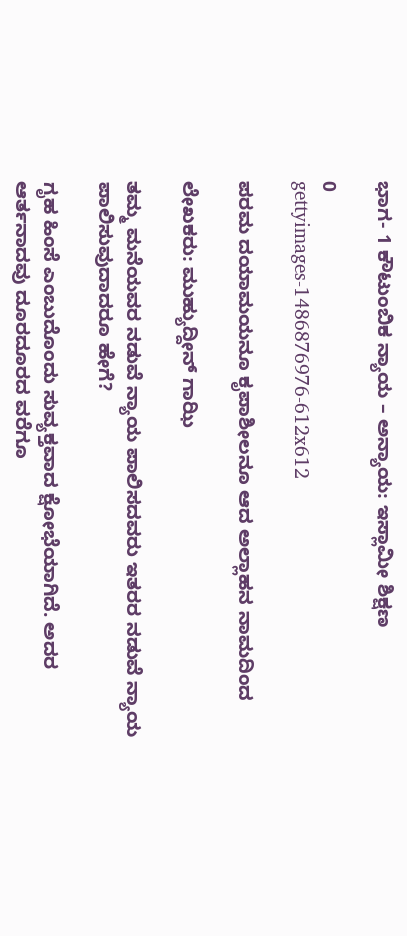ಭಾಗ- 1 ಕೌಟುಂಬಿಕ ನ್ಯಾಯ – ಅನ್ಯಾಯ: ಇಸ್ಲಾಮೀ ಶಿಕ್ಷಣ

0
gettyimages-1486876976-612x612

ಪರಮ ದಯಾಮಯನೂ ಕೃಪಾಶೀಲನೂ ಆದ ಅಲ್ಲಾಹನ ನಾಮದಿಂದ

ಲೇಖಕರು: ಮುಹ್ಯುದ್ದೀನ್ ಗಾಝಿ

ತಮ್ಮ ಮನೆಯವರ ನಡುವೆ ನ್ಯಾಯ ಪಾಲಿಸದವರು ಇತರರ ನಡುವೆ ನ್ಯಾಯ ಪಾಲಿಸುವುದಾದರೂ ಹೇಗೆ?

ಗೃಹ ಹಿಂಸೆ ಎಂಬುದೊಂದು ಸುವ್ಯಕ್ತವಾದ ಕ್ಷೋಭೆಯಾಗಿದೆ. ಅದರ ಆರ್ತನಾದವು ದೂರದೂರದ ವರೆಗೂ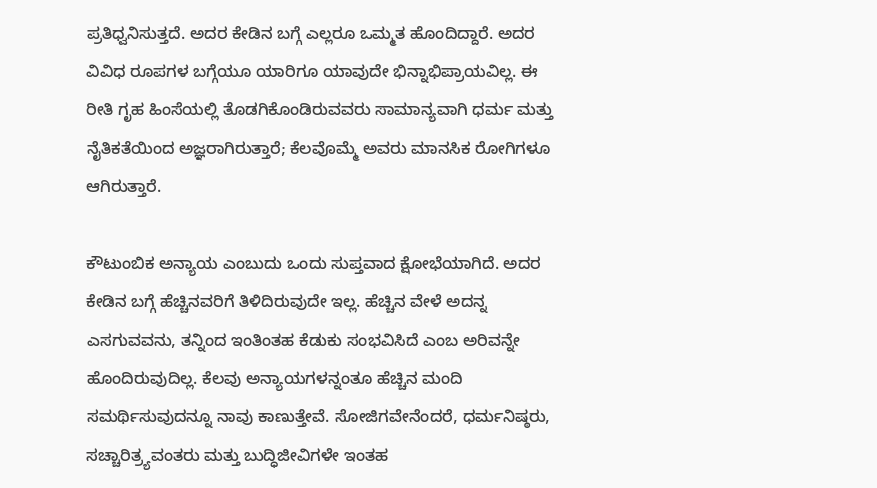ಪ್ರತಿಧ್ವನಿಸುತ್ತದೆ. ಅದರ ಕೇಡಿನ ಬಗ್ಗೆ ಎಲ್ಲರೂ ಒಮ್ಮತ ಹೊಂದಿದ್ದಾರೆ. ಅದರ ವಿವಿಧ ರೂಪಗಳ ಬಗ್ಗೆಯೂ ಯಾರಿಗೂ ಯಾವುದೇ ಭಿನ್ನಾಭಿಪ್ರಾಯವಿಲ್ಲ. ಈ ರೀತಿ ಗೃಹ ಹಿಂಸೆಯಲ್ಲಿ ತೊಡಗಿಕೊಂಡಿರುವವರು ಸಾಮಾನ್ಯವಾಗಿ ಧರ್ಮ ಮತ್ತು ನೈತಿಕತೆಯಿಂದ ಅಜ್ಞರಾಗಿರುತ್ತಾರೆ; ಕೆಲವೊಮ್ಮೆ ಅವರು ಮಾನಸಿಕ ರೋಗಿಗಳೂ ಆಗಿರುತ್ತಾರೆ.

ಕೌಟುಂಬಿಕ ಅನ್ಯಾಯ ಎಂಬುದು ಒಂದು ಸುಪ್ತವಾದ ಕ್ಷೋಭೆಯಾಗಿದೆ. ಅದರ ಕೇಡಿನ ಬಗ್ಗೆ ಹೆಚ್ಚಿನವರಿಗೆ ತಿಳಿದಿರುವುದೇ ಇಲ್ಲ. ಹೆಚ್ಚಿನ ವೇಳೆ ಅದನ್ನ ಎಸಗುವವನು, ತನ್ನಿಂದ ಇಂತಿಂತಹ ಕೆಡುಕು ಸಂಭವಿಸಿದೆ ಎಂಬ ಅರಿವನ್ನೇ ಹೊಂದಿರುವುದಿಲ್ಲ. ಕೆಲವು ಅನ್ಯಾಯಗಳನ್ನಂತೂ ಹೆಚ್ಚಿನ ಮಂದಿ ಸಮರ್ಥಿಸುವುದನ್ನೂ ನಾವು ಕಾಣುತ್ತೇವೆ. ಸೋಜಿಗವೇನೆಂದರೆ, ಧರ್ಮನಿಷ್ಠರು, ಸಚ್ಚಾರಿತ್ರ್ಯವಂತರು ಮತ್ತು ಬುದ್ಧಿಜೀವಿಗಳೇ ಇಂತಹ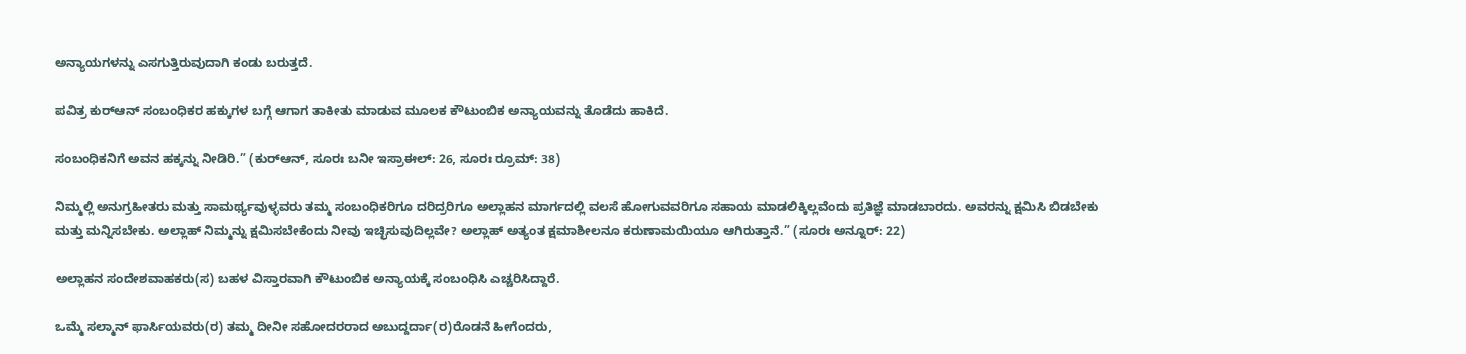ಅನ್ಯಾಯಗಳನ್ನು ಎಸಗುತ್ತಿರುವುದಾಗಿ ಕಂಡು ಬರುತ್ತದೆ.

ಪವಿತ್ರ ಕುರ್‌ಆನ್ ಸಂಬಂಧಿಕರ ಹಕ್ಕುಗಳ ಬಗ್ಗೆ ಆಗಾಗ ತಾಕೀತು ಮಾಡುವ ಮೂಲಕ ಕೌಟುಂಬಿಕ ಅನ್ಯಾಯವನ್ನು ತೊಡೆದು ಹಾಕಿದೆ.

ಸಂಬಂಧಿಕನಿಗೆ ಅವನ ಹಕ್ಕನ್ನು ನೀಡಿರಿ.” (ಕುರ್‌ಆನ್‌, ಸೂರಃ ಬನೀ ಇಸ್ರಾಈಲ್: 26, ಸೂರಃ ರ‍್ರೂಮ್: 38)

ನಿಮ್ಮಲ್ಲಿ ಅನುಗ್ರಹೀತರು ಮತ್ತು ಸಾಮರ್ಥ್ಯವುಳ್ಳವರು ತಮ್ಮ ಸಂಬಂಧಿಕರಿಗೂ ದರಿದ್ರರಿಗೂ ಅಲ್ಲಾಹನ ಮಾರ್ಗದಲ್ಲಿ ವಲಸೆ ಹೋಗುವವರಿಗೂ ಸಹಾಯ ಮಾಡಲಿಕ್ಕಿಲ್ಲವೆಂದು ಪ್ರತಿಜ್ಞೆ ಮಾಡಬಾರದು. ಅವರನ್ನು ಕ್ಷಮಿಸಿ ಬಿಡಬೇಕು ಮತ್ತು ಮನ್ನಿಸಬೇಕು. ಅಲ್ಲಾಹ್ ನಿಮ್ಮನ್ನು ಕ್ಷಮಿಸಬೇಕೆಂದು ನೀವು ಇಚ್ಛಿಸುವುದಿಲ್ಲವೇ? ಅಲ್ಲಾಹ್ ಅತ್ಯಂತ ಕ್ಷಮಾಶೀಲನೂ ಕರುಣಾಮಯಿಯೂ ಆಗಿರುತ್ತಾನೆ.” (ಸೂರಃ ಅನ್ನೂರ್: 22)

ಅಲ್ಲಾಹನ ಸಂದೇಶವಾಹಕರು(ಸ) ಬಹಳ ವಿಸ್ತಾರವಾಗಿ ಕೌಟುಂಬಿಕ ಅನ್ಯಾಯಕ್ಕೆ ಸಂಬಂಧಿಸಿ ಎಚ್ಚರಿಸಿದ್ದಾರೆ.

ಒಮ್ಮೆ ಸಲ್ಮಾನ್‌ ಫಾರ್ಸಿಯವರು(ರ) ತಮ್ಮ ದೀನೀ ಸಹೋದರರಾದ ಅಬುದ್ದರ್ದಾ(ರ)ರೊಡನೆ ಹೀಗೆಂದರು,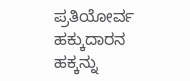ಪ್ರತಿಯೋರ್ವ ಹಕ್ಕುದಾರನ ಹಕ್ಕನ್ನು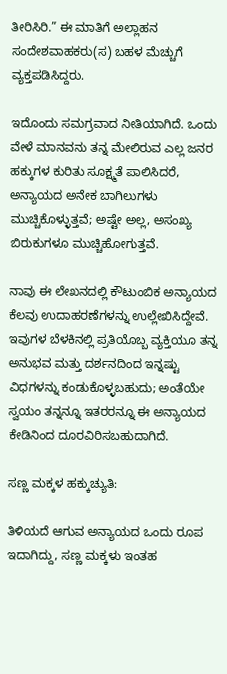ತೀರಿಸಿರಿ.” ಈ ಮಾತಿಗೆ ಅಲ್ಲಾಹನ ಸಂದೇಶವಾಹಕರು(ಸ) ಬಹಳ ಮೆಚ್ಚುಗೆ ವ್ಯಕ್ತಪಡಿಸಿದ್ದರು.

ಇದೊಂದು ಸಮಗ್ರವಾದ ನೀತಿಯಾಗಿದೆ. ಒಂದು ವೇಳೆ ಮಾನವನು ತನ್ನ ಮೇಲಿರುವ ಎಲ್ಲ ಜನರ ಹಕ್ಕುಗಳ ಕುರಿತು ಸೂಕ್ಷ್ಮತೆ ಪಾಲಿಸಿದರೆ, ಅನ್ಯಾಯದ ಅನೇಕ ಬಾಗಿಲುಗಳು ಮುಚ್ಚಿಕೊಳ್ಳುತ್ತವೆ; ಅಷ್ಟೇ ಅಲ್ಲ, ಅಸಂಖ್ಯ ಬಿರುಕುಗಳೂ ಮುಚ್ಚಿಹೋಗುತ್ತವೆ.

ನಾವು ಈ ಲೇಖನದಲ್ಲಿ ಕೌಟುಂಬಿಕ ಅನ್ಯಾಯದ ಕೆಲವು ಉದಾಹರಣೆಗಳನ್ನು ಉಲ್ಲೇಖಿಸಿದ್ದೇವೆ. ಇವುಗಳ ಬೆಳಕಿನಲ್ಲಿ ಪ್ರತಿಯೊಬ್ಬ ವ್ಯಕ್ತಿಯೂ ತನ್ನ ಅನುಭವ ಮತ್ತು ದರ್ಶನದಿಂದ ಇನ್ನಷ್ಟು ವಿಧಗಳನ್ನು ಕಂಡುಕೊಳ್ಳಬಹುದು; ಅಂತೆಯೇ ಸ್ವಯಂ ತನ್ನನ್ನೂ ಇತರರನ್ನೂ ಈ ಅನ್ಯಾಯದ ಕೇಡಿನಿಂದ ದೂರವಿರಿಸಬಹುದಾಗಿದೆ.

ಸಣ್ಣ ಮಕ್ಕಳ ಹಕ್ಕುಚ್ಯುತಿ:

ತಿಳಿಯದೆ ಆಗುವ ಅನ್ಯಾಯದ ಒಂದು ರೂಪ ಇದಾಗಿದ್ದು, ಸಣ್ಣ ಮಕ್ಕಳು ಇಂತಹ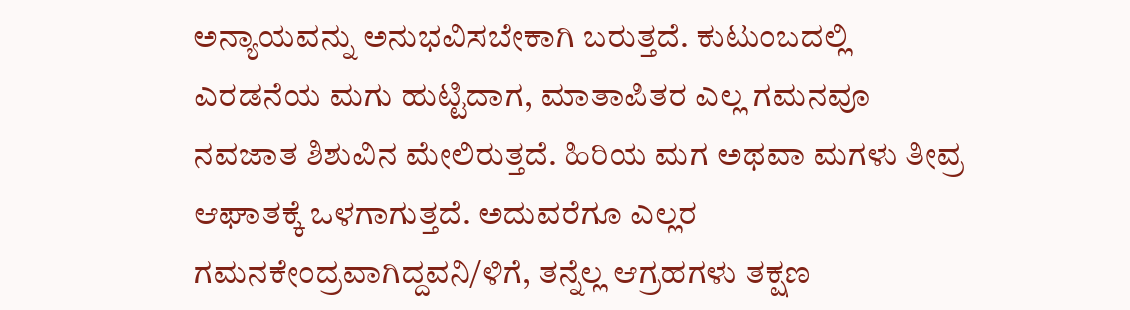ಅನ್ಯಾಯವನ್ನು ಅನುಭವಿಸಬೇಕಾಗಿ ಬರುತ್ತದೆ. ಕುಟುಂಬದಲ್ಲಿ ಎರಡನೆಯ ಮಗು ಹುಟ್ಟಿದಾಗ, ಮಾತಾಪಿತರ ಎಲ್ಲ ಗಮನವೂ ನವಜಾತ ಶಿಶುವಿನ ಮೇಲಿರುತ್ತದೆ. ಹಿರಿಯ ಮಗ ಅಥವಾ ಮಗಳು ತೀವ್ರ ಆಘಾತಕ್ಕೆ ಒಳಗಾಗುತ್ತದೆ. ಅದುವರೆಗೂ ಎಲ್ಲರ ಗಮನಕೇಂದ್ರವಾಗಿದ್ದವನಿ/ಳಿಗೆ, ತನ್ನೆಲ್ಲ ಆಗ್ರಹಗಳು ತಕ್ಷಣ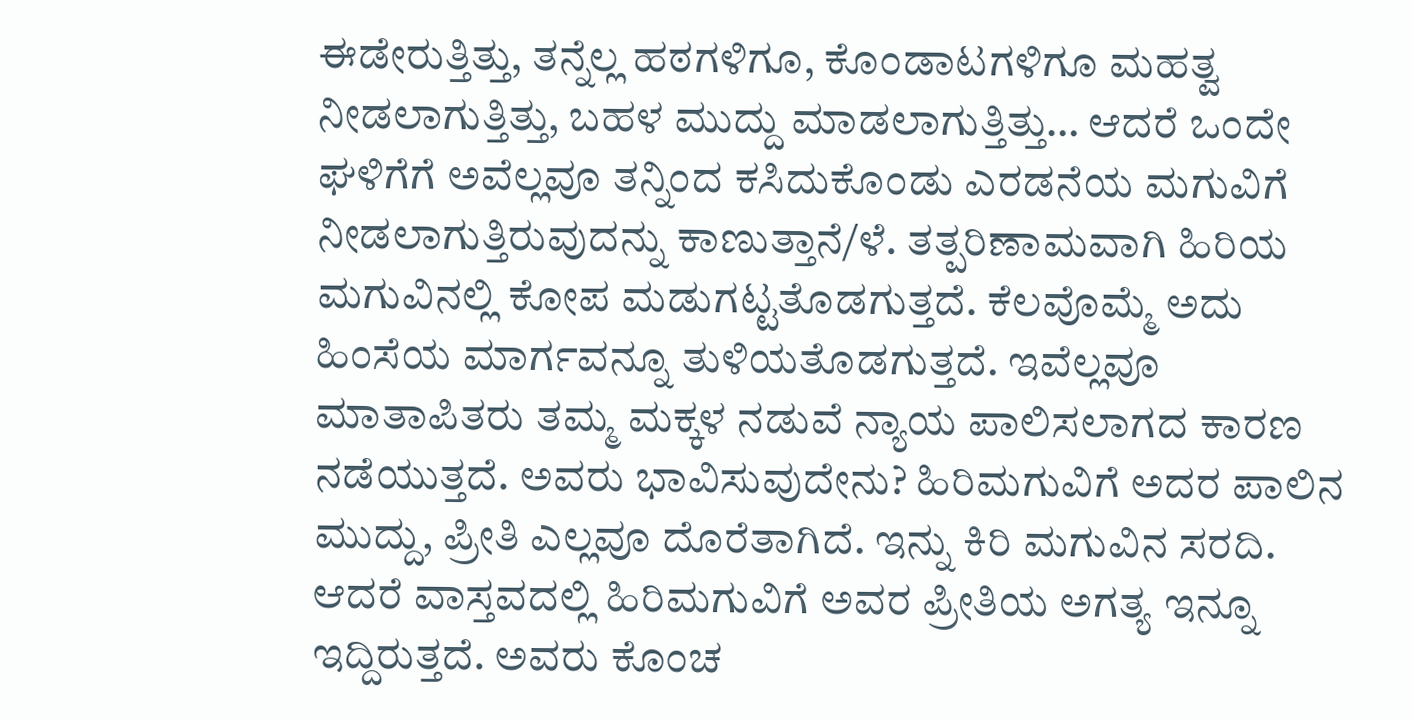ಈಡೇರುತ್ತಿತ್ತು, ತನ್ನೆಲ್ಲ ಹಠಗಳಿಗೂ, ಕೊಂಡಾಟಗಳಿಗೂ ಮಹತ್ವ ನೀಡಲಾಗುತ್ತಿತ್ತು, ಬಹಳ ಮುದ್ದು ಮಾಡಲಾಗುತ್ತಿತ್ತು… ಆದರೆ ಒಂದೇ ಘಳಿಗೆಗೆ ಅವೆಲ್ಲವೂ ತನ್ನಿಂದ ಕಸಿದುಕೊಂಡು ಎರಡನೆಯ ಮಗುವಿಗೆ ನೀಡಲಾಗುತ್ತಿರುವುದನ್ನು ಕಾಣುತ್ತಾನೆ/ಳೆ. ತತ್ಪರಿಣಾಮವಾಗಿ ಹಿರಿಯ ಮಗುವಿನಲ್ಲಿ ಕೋಪ ಮಡುಗಟ್ಟತೊಡಗುತ್ತದೆ. ಕೆಲವೊಮ್ಮೆ ಅದು ಹಿಂಸೆಯ ಮಾರ್ಗವನ್ನೂ ತುಳಿಯತೊಡಗುತ್ತದೆ. ಇವೆಲ್ಲವೂ ಮಾತಾಪಿತರು ತಮ್ಮ ಮಕ್ಕಳ ನಡುವೆ ನ್ಯಾಯ ಪಾಲಿಸಲಾಗದ ಕಾರಣ ನಡೆಯುತ್ತದೆ. ಅವರು ಭಾವಿಸುವುದೇನು? ಹಿರಿಮಗುವಿಗೆ ಅದರ ಪಾಲಿನ ಮುದ್ದು, ಪ್ರೀತಿ ಎಲ್ಲವೂ ದೊರೆತಾಗಿದೆ. ಇನ್ನು ಕಿರಿ ಮಗುವಿನ ಸರದಿ. ಆದರೆ ವಾಸ್ತವದಲ್ಲಿ ಹಿರಿಮಗುವಿಗೆ ಅವರ ಪ್ರೀತಿಯ ಅಗತ್ಯ ಇನ್ನೂ ಇದ್ದಿರುತ್ತದೆ. ಅವರು ಕೊಂಚ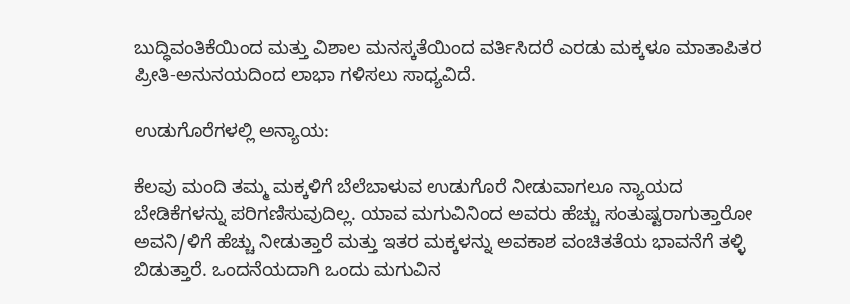ಬುದ್ಧಿವಂತಿಕೆಯಿಂದ ಮತ್ತು ವಿಶಾಲ ಮನಸ್ಕತೆಯಿಂದ ವರ್ತಿಸಿದರೆ ಎರಡು ಮಕ್ಕಳೂ ಮಾತಾಪಿತರ ಪ್ರೀತಿ-ಅನುನಯದಿಂದ ಲಾಭಾ ಗಳಿಸಲು ಸಾಧ್ಯವಿದೆ.

ಉಡುಗೊರೆಗಳಲ್ಲಿ ಅನ್ಯಾಯ:

ಕೆಲವು ಮಂದಿ ತಮ್ಮ ಮಕ್ಕಳಿಗೆ ಬೆಲೆಬಾಳುವ ಉಡುಗೊರೆ ನೀಡುವಾಗಲೂ ನ್ಯಾಯದ ಬೇಡಿಕೆಗಳನ್ನು ಪರಿಗಣಿಸುವುದಿಲ್ಲ. ಯಾವ ಮಗುವಿನಿಂದ ಅವರು ಹೆಚ್ಚು ಸಂತುಷ್ಟರಾಗುತ್ತಾರೋ ಅವನಿ/ಳಿಗೆ ಹೆಚ್ಚು ನೀಡುತ್ತಾರೆ ಮತ್ತು ಇತರ ಮಕ್ಕಳನ್ನು ಅವಕಾಶ ವಂಚಿತತೆಯ ಭಾವನೆಗೆ ತಳ್ಳಿ ಬಿಡುತ್ತಾರೆ. ಒಂದನೆಯದಾಗಿ ಒಂದು ಮಗುವಿನ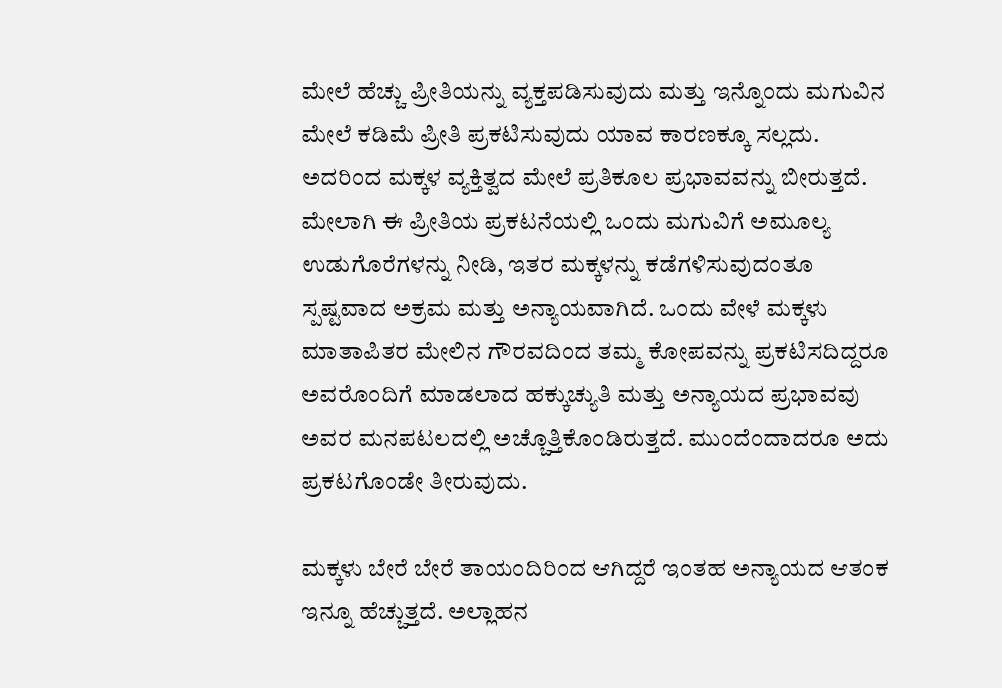ಮೇಲೆ ಹೆಚ್ಚು ಪ್ರೀತಿಯನ್ನು ವ್ಯಕ್ತಪಡಿಸುವುದು ಮತ್ತು ಇನ್ನೊಂದು ಮಗುವಿನ ಮೇಲೆ ಕಡಿಮೆ ಪ್ರೀತಿ ಪ್ರಕಟಿಸುವುದು ಯಾವ ಕಾರಣಕ್ಕೂ ಸಲ್ಲದು. ಅದರಿಂದ ಮಕ್ಕಳ ವ್ಯಕ್ತಿತ್ವದ ಮೇಲೆ ಪ್ರತಿಕೂಲ ಪ್ರಭಾವವನ್ನು ಬೀರುತ್ತದೆ. ಮೇಲಾಗಿ ಈ ಪ್ರೀತಿಯ ಪ್ರಕಟನೆಯಲ್ಲಿ ಒಂದು ಮಗುವಿಗೆ ಅಮೂಲ್ಯ ಉಡುಗೊರೆಗಳನ್ನು ನೀಡಿ, ಇತರ ಮಕ್ಕಳನ್ನು ಕಡೆಗಳಿಸುವುದಂತೂ ಸ್ಪಷ್ಟವಾದ ಅಕ್ರಮ ಮತ್ತು ಅನ್ಯಾಯವಾಗಿದೆ. ಒಂದು ವೇಳೆ ಮಕ್ಕಳು ಮಾತಾಪಿತರ ಮೇಲಿನ ಗೌರವದಿಂದ ತಮ್ಮ ಕೋಪವನ್ನು ಪ್ರಕಟಿಸದಿದ್ದರೂ ಅವರೊಂದಿಗೆ ಮಾಡಲಾದ ಹಕ್ಕುಚ್ಯುತಿ ಮತ್ತು ಅನ್ಯಾಯದ ಪ್ರಭಾವವು ಅವರ ಮನಪಟಲದಲ್ಲಿ ಅಚ್ಚೊತ್ತಿಕೊಂಡಿರುತ್ತದೆ. ಮುಂದೆಂದಾದರೂ ಅದು ಪ್ರಕಟಗೊಂಡೇ ತೀರುವುದು.

ಮಕ್ಕಳು ಬೇರೆ ಬೇರೆ ತಾಯಂದಿರಿಂದ ಆಗಿದ್ದರೆ ಇಂತಹ ಅನ್ಯಾಯದ ಆತಂಕ ಇನ್ನೂ ಹೆಚ್ಚುತ್ತದೆ. ಅಲ್ಲಾಹನ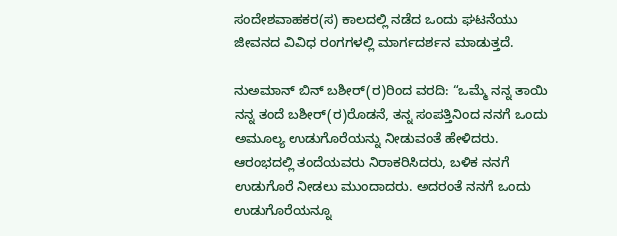ಸಂದೇಶವಾಹಕರ(ಸ) ಕಾಲದಲ್ಲಿ ನಡೆದ ಒಂದು ಘಟನೆಯು ಜೀವನದ ವಿವಿಧ ರಂಗಗಳಲ್ಲಿ ಮಾರ್ಗದರ್ಶನ ಮಾಡುತ್ತದೆ.

ನುಅ‌ಮಾನ್ ಬಿನ್ ಬಶೀರ್(ರ)ರಿಂದ ವರದಿ: “ಒಮ್ಮೆ ನನ್ನ ತಾಯಿ ನನ್ನ ತಂದೆ ಬಶೀರ್(ರ)ರೊಡನೆ, ತನ್ನ ಸಂಪತ್ತಿನಿಂದ ನನಗೆ ಒಂದು ಅಮೂಲ್ಯ ಉಡುಗೊರೆಯನ್ನು ನೀಡುವಂತೆ ಹೇಳಿದರು. ಆರಂಭದಲ್ಲಿ ತಂದೆಯವರು ನಿರಾಕರಿಸಿದರು, ಬಳಿಕ ನನಗೆ ಉಡುಗೊರೆ ನೀಡಲು ಮುಂದಾದರು. ಅದರಂತೆ ನನಗೆ ಒಂದು ಉಡುಗೊರೆಯನ್ನೂ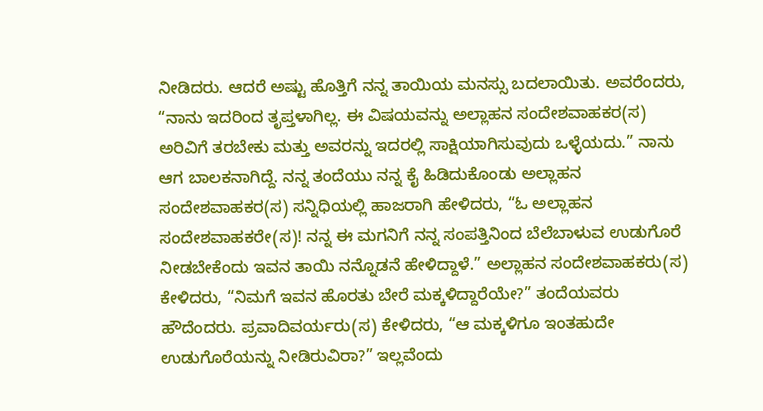ನೀಡಿದರು. ಆದರೆ ಅಷ್ಟು ಹೊತ್ತಿಗೆ ನನ್ನ ತಾಯಿಯ ಮನಸ್ಸು ಬದಲಾಯಿತು. ಅವರೆಂದರು, “ನಾನು ಇದರಿಂದ ತೃಪ್ತಳಾಗಿಲ್ಲ. ಈ ವಿಷಯವನ್ನು ಅಲ್ಲಾಹನ ಸಂದೇಶವಾಹಕರ(ಸ) ಅರಿವಿಗೆ ತರಬೇಕು ಮತ್ತು ಅವರನ್ನು ಇದರಲ್ಲಿ ಸಾಕ್ಷಿಯಾಗಿಸುವುದು ಒಳ್ಳೆಯದು.” ನಾನು ಆಗ ಬಾಲಕನಾಗಿದ್ದೆ. ನನ್ನ ತಂದೆಯು ನನ್ನ ಕೈ ಹಿಡಿದುಕೊಂಡು ಅಲ್ಲಾಹನ ಸಂದೇಶವಾಹಕರ(ಸ) ಸನ್ನಿಧಿಯಲ್ಲಿ ಹಾಜರಾಗಿ ಹೇಳಿದರು, “ಓ ಅಲ್ಲಾಹನ ಸಂದೇಶವಾಹಕರೇ(ಸ)! ನನ್ನ ಈ ಮಗನಿಗೆ ನನ್ನ ಸಂಪತ್ತಿನಿಂದ ಬೆಲೆಬಾಳುವ ಉಡುಗೊರೆ ನೀಡಬೇಕೆಂದು ಇವನ ತಾಯಿ ನನ್ನೊಡನೆ ಹೇಳಿದ್ದಾಳೆ.” ಅಲ್ಲಾಹನ ಸಂದೇಶವಾಹಕರು(ಸ) ಕೇಳಿದರು, “ನಿಮಗೆ ಇವನ ಹೊರತು ಬೇರೆ ಮಕ್ಕಳಿದ್ದಾರೆಯೇ?” ತಂದೆಯವರು ಹೌದೆಂದರು. ಪ್ರವಾದಿವರ್ಯರು(ಸ) ಕೇಳಿದರು, “ಆ ಮಕ್ಕಳಿಗೂ ಇಂತಹುದೇ ಉಡುಗೊರೆಯನ್ನು ನೀಡಿರುವಿರಾ?” ಇಲ್ಲವೆಂದು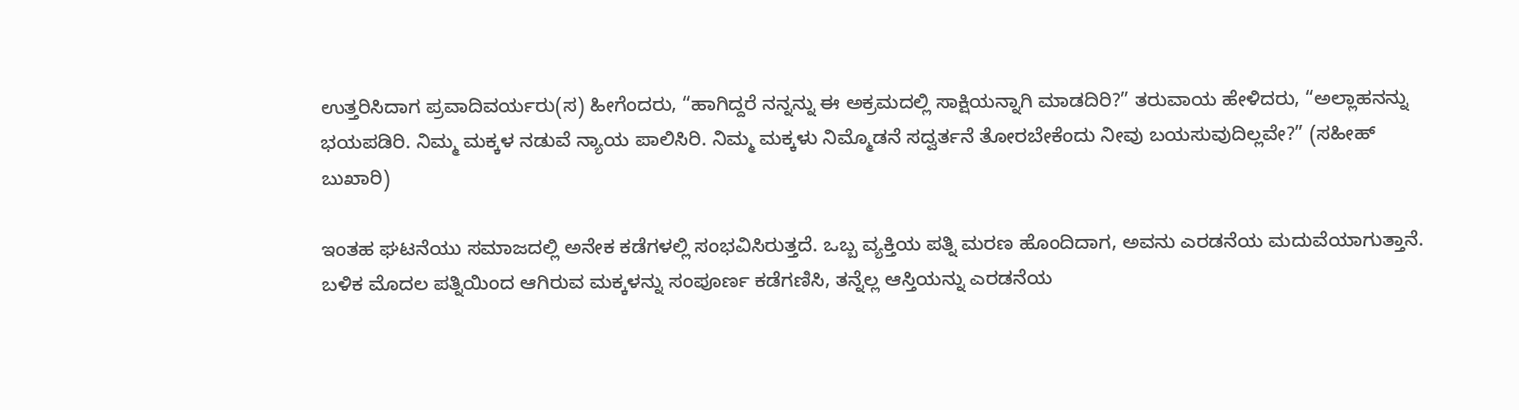ಉತ್ತರಿಸಿದಾಗ ಪ್ರವಾದಿವರ್ಯರು(ಸ) ಹೀಗೆಂದರು, “ಹಾಗಿದ್ದರೆ ನನ್ನನ್ನು ಈ ಅಕ್ರಮದಲ್ಲಿ ಸಾಕ್ಷಿಯನ್ನಾಗಿ ಮಾಡದಿರಿ?” ತರುವಾಯ ಹೇಳಿದರು, “ಅಲ್ಲಾಹನನ್ನು ಭಯಪಡಿರಿ. ನಿಮ್ಮ ಮಕ್ಕಳ ನಡುವೆ ನ್ಯಾಯ ಪಾಲಿಸಿರಿ. ನಿಮ್ಮ ಮಕ್ಕಳು ನಿಮ್ಮೊಡನೆ ಸದ್ವರ್ತನೆ ತೋರಬೇಕೆಂದು ನೀವು ಬಯಸುವುದಿಲ್ಲವೇ?” (ಸಹೀಹ್ ಬುಖಾರಿ)

ಇಂತಹ ಘಟನೆಯು ಸಮಾಜದಲ್ಲಿ ಅನೇಕ ಕಡೆಗಳಲ್ಲಿ ಸಂಭವಿಸಿರುತ್ತದೆ. ಒಬ್ಬ ವ್ಯಕ್ತಿಯ ಪತ್ನಿ ಮರಣ ಹೊಂದಿದಾಗ, ಅವನು ಎರಡನೆಯ ಮದುವೆಯಾಗುತ್ತಾನೆ. ಬಳಿಕ ಮೊದಲ ಪತ್ನಿಯಿಂದ ಆಗಿರುವ ಮಕ್ಕಳನ್ನು ಸಂಪೂರ್ಣ ಕಡೆಗಣಿಸಿ, ತನ್ನೆಲ್ಲ ಆಸ್ತಿಯನ್ನು ಎರಡನೆಯ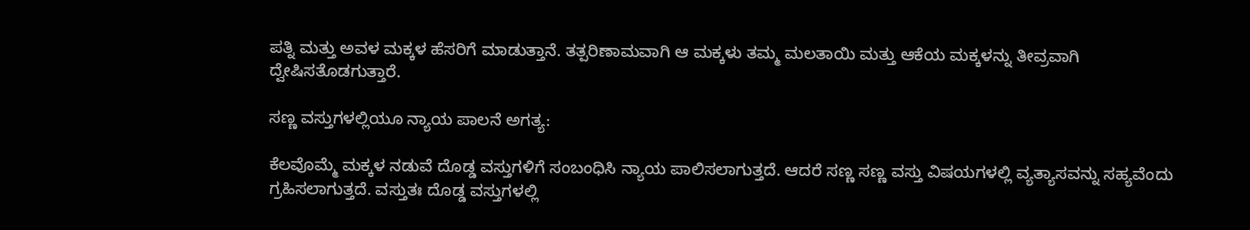ಪತ್ನಿ ಮತ್ತು ಅವಳ ಮಕ್ಕಳ ಹೆಸರಿಗೆ ಮಾಡುತ್ತಾನೆ. ತತ್ಪರಿಣಾಮವಾಗಿ ಆ ಮಕ್ಕಳು ತಮ್ಮ ಮಲತಾಯಿ ಮತ್ತು ಆಕೆಯ ಮಕ್ಕಳನ್ನು ತೀವ್ರವಾಗಿ ದ್ವೇಷಿಸತೊಡಗುತ್ತಾರೆ.

ಸಣ್ಣ ವಸ್ತುಗಳಲ್ಲಿಯೂ ನ್ಯಾಯ ಪಾಲನೆ ಅಗತ್ಯ:

ಕೆಲವೊಮ್ಮೆ ಮಕ್ಕಳ ನಡುವೆ ದೊಡ್ಡ ವಸ್ತುಗಳಿಗೆ ಸಂಬಂಧಿಸಿ ನ್ಯಾಯ ಪಾಲಿಸಲಾಗುತ್ತದೆ. ಆದರೆ ಸಣ್ಣ ಸಣ್ಣ ವಸ್ತು ವಿಷಯಗಳಲ್ಲಿ ವ್ಯತ್ಯಾಸವನ್ನು ಸಹ್ಯವೆಂದು ಗ್ರಹಿಸಲಾಗುತ್ತದೆ. ವಸ್ತುತಃ ದೊಡ್ಡ ವಸ್ತುಗಳಲ್ಲಿ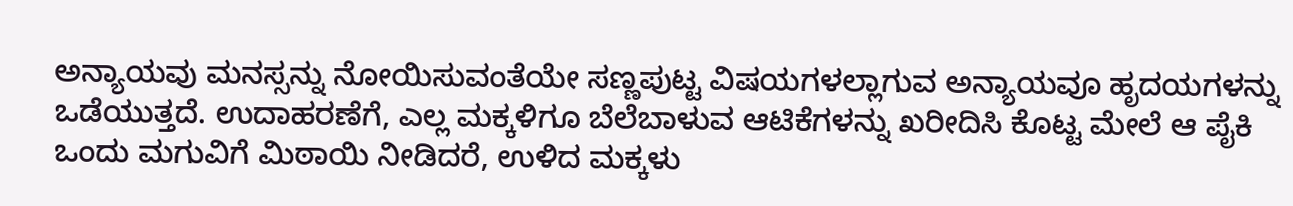ಅನ್ಯಾಯವು ಮನಸ್ಸನ್ನು ನೋಯಿಸುವಂತೆಯೇ ಸಣ್ಣಪುಟ್ಟ ವಿಷಯಗಳಲ್ಲಾಗುವ ಅನ್ಯಾಯವೂ ಹೃದಯಗಳನ್ನು ಒಡೆಯುತ್ತದೆ. ಉದಾಹರಣೆಗೆ, ಎಲ್ಲ ಮಕ್ಕಳಿಗೂ ಬೆಲೆಬಾಳುವ ಆಟಿಕೆಗಳನ್ನು ಖರೀದಿಸಿ ಕೊಟ್ಟ ಮೇಲೆ ಆ ಪೈಕಿ ಒಂದು ಮಗುವಿಗೆ ಮಿಠಾಯಿ ನೀಡಿದರೆ, ಉಳಿದ ಮಕ್ಕಳು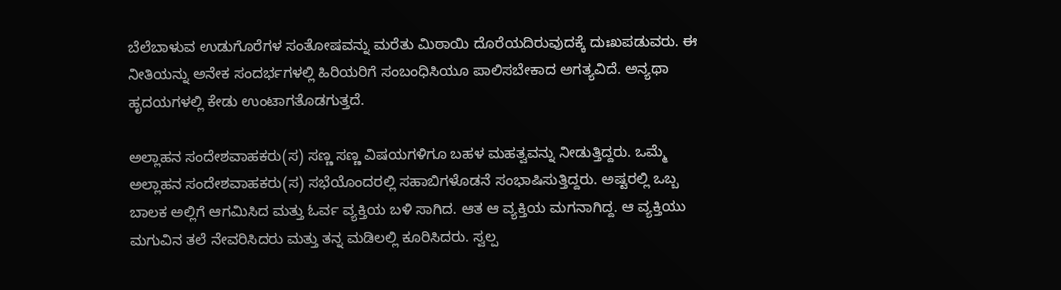ಬೆಲೆಬಾಳುವ ಉಡುಗೊರೆಗಳ ಸಂತೋಷವನ್ನು ಮರೆತು ಮಿಠಾಯಿ ದೊರೆಯದಿರುವುದಕ್ಕೆ ದುಃಖಪಡುವರು. ಈ ನೀತಿಯನ್ನು ಅನೇಕ ಸಂದರ್ಭಗಳಲ್ಲಿ ಹಿರಿಯರಿಗೆ ಸಂಬಂಧಿಸಿಯೂ ಪಾಲಿಸಬೇಕಾದ ಅಗತ್ಯವಿದೆ. ಅನ್ಯಥಾ ಹೃದಯಗಳಲ್ಲಿ ಕೇಡು ಉಂಟಾಗತೊಡಗುತ್ತದೆ.

ಅಲ್ಲಾಹನ ಸಂದೇಶವಾಹಕರು(ಸ) ಸಣ್ಣ ಸಣ್ಣ ವಿಷಯಗಳಿಗೂ ಬಹಳ ಮಹತ್ವವನ್ನು ನೀಡುತ್ತಿದ್ದರು. ಒಮ್ಮೆ ಅಲ್ಲಾಹನ ಸಂದೇಶವಾಹಕರು(ಸ) ಸಭೆಯೊಂದರಲ್ಲಿ ಸಹಾಬಿಗಳೊಡನೆ ಸಂಭಾಷಿಸುತ್ತಿದ್ದರು. ಅಷ್ಟರಲ್ಲಿ ಒಬ್ಬ ಬಾಲಕ ಅಲ್ಲಿಗೆ ಆಗಮಿಸಿದ ಮತ್ತು ಓರ್ವ ವ್ಯಕ್ತಿಯ ಬಳಿ ಸಾಗಿದ. ಆತ ಆ ವ್ಯಕ್ತಿಯ ಮಗನಾಗಿದ್ದ. ಆ ವ್ಯಕ್ತಿಯು ಮಗುವಿನ ತಲೆ ನೇವರಿಸಿದರು ಮತ್ತು ತನ್ನ ಮಡಿಲಲ್ಲಿ ಕೂರಿಸಿದರು. ಸ್ವಲ್ಪ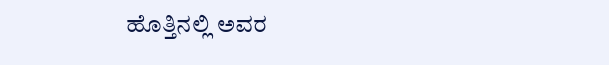ಹೊತ್ತಿನಲ್ಲಿ ಅವರ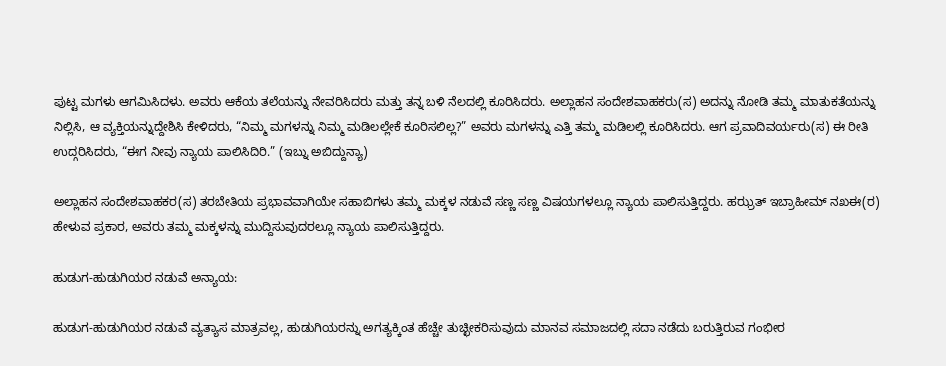ಪುಟ್ಟ ಮಗಳು ಆಗಮಿಸಿದಳು. ಅವರು ಆಕೆಯ ತಲೆಯನ್ನು ನೇವರಿಸಿದರು ಮತ್ತು ತನ್ನ ಬಳಿ ನೆಲದಲ್ಲಿ ಕೂರಿಸಿದರು. ಅಲ್ಲಾಹನ ಸಂದೇಶವಾಹಕರು(ಸ) ಅದನ್ನು ನೋಡಿ ತಮ್ಮ ಮಾತುಕತೆಯನ್ನು ನಿಲ್ಲಿಸಿ, ಆ ವ್ಯಕ್ತಿಯನ್ನುದ್ದೇಶಿಸಿ ಕೇಳಿದರು, “ನಿಮ್ಮ ಮಗಳನ್ನು ನಿಮ್ಮ ಮಡಿಲಲ್ಲೇಕೆ ಕೂರಿಸಲಿಲ್ಲ?” ಅವರು ಮಗಳನ್ನು ಎತ್ತಿ ತಮ್ಮ ಮಡಿಲಲ್ಲಿ ಕೂರಿಸಿದರು. ಆಗ ಪ್ರವಾದಿವರ್ಯರು(ಸ) ಈ ರೀತಿ ಉದ್ಗರಿಸಿದರು, “ಈಗ ನೀವು ನ್ಯಾಯ ಪಾಲಿಸಿದಿರಿ.” (ಇಬ್ನು ಅಬಿದ್ದುನ್ಯಾ)

ಅಲ್ಲಾಹನ ಸಂದೇಶವಾಹಕರ(ಸ) ತರಬೇತಿಯ ಪ್ರಭಾವವಾಗಿಯೇ ಸಹಾಬಿಗಳು ತಮ್ಮ ಮಕ್ಕಳ ನಡುವೆ ಸಣ್ಣ ಸಣ್ಣ ವಿಷಯಗಳಲ್ಲೂ ನ್ಯಾಯ ಪಾಲಿಸುತ್ತಿದ್ದರು. ಹಝ್ರತ್ ಇಬ್ರಾಹೀಮ್ ನಖಈ(ರ) ಹೇಳುವ ಪ್ರಕಾರ, ಅವರು ತಮ್ಮ ಮಕ್ಕಳನ್ನು ಮುದ್ದಿಸುವುದರಲ್ಲೂ ನ್ಯಾಯ ಪಾಲಿಸುತ್ತಿದ್ದರು.

ಹುಡುಗ-ಹುಡುಗಿಯರ ನಡುವೆ ಅನ್ಯಾಯ:

ಹುಡುಗ-ಹುಡುಗಿಯರ ನಡುವೆ ವ್ಯತ್ಯಾಸ ಮಾತ್ರವಲ್ಲ, ಹುಡುಗಿಯರನ್ನು ಅಗತ್ಯಕ್ಕಿಂತ ಹೆಚ್ಚೇ ತುಚ್ಛೀಕರಿಸುವುದು ಮಾನವ ಸಮಾಜದಲ್ಲಿ ಸದಾ ನಡೆದು ಬರುತ್ತಿರುವ ಗಂಭೀರ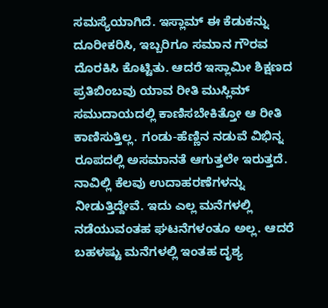ಸಮಸ್ಯೆಯಾಗಿದೆ. ಇಸ್ಲಾಮ್ ಈ ಕೆಡುಕನ್ನು ದೂರೀಕರಿಸಿ, ಇಬ್ಬರಿಗೂ ಸಮಾನ ಗೌರವ ದೊರಕಿಸಿ ಕೊಟ್ಟಿತು. ಆದರೆ ಇಸ್ಲಾಮೀ ಶಿಕ್ಷಣದ ಪ್ರತಿಬಿಂಬವು ಯಾವ ರೀತಿ ಮುಸ್ಲಿಮ್ ಸಮುದಾಯದಲ್ಲಿ ಕಾಣಿಸಬೇಕಿತ್ತೋ ಆ ರೀತಿ ಕಾಣಿಸುತ್ತಿಲ್ಲ. ಗಂಡು-ಹೆಣ್ಣಿನ ನಡುವೆ ವಿಭಿನ್ನ ರೂಪದಲ್ಲಿ ಅಸಮಾನತೆ ಆಗುತ್ತಲೇ ಇರುತ್ತದೆ. ನಾವಿಲ್ಲಿ ಕೆಲವು ಉದಾಹರಣೆಗಳನ್ನು ನೀಡುತ್ತಿದ್ದೇವೆ. ಇದು ಎಲ್ಲ ಮನೆಗಳಲ್ಲಿ ನಡೆಯುವಂತಹ ಘಟನೆಗಳಂತೂ ಅಲ್ಲ. ಆದರೆ ಬಹಳಷ್ಟು ಮನೆಗಳಲ್ಲಿ ಇಂತಹ ದೃಶ್ಯ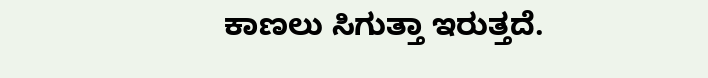ಕಾಣಲು ಸಿಗುತ್ತಾ ಇರುತ್ತದೆ.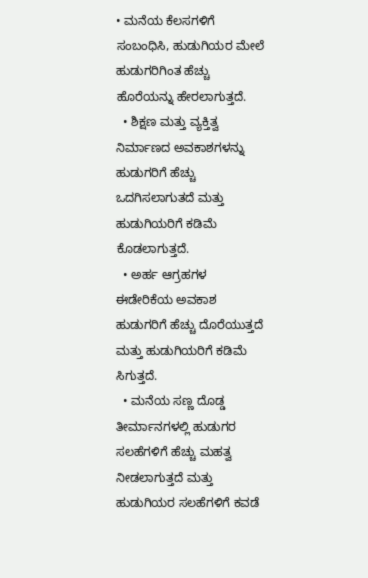• ಮನೆಯ ಕೆಲಸಗಳಿಗೆ ಸಂಬಂಧಿಸಿ, ಹುಡುಗಿಯರ ಮೇಲೆ ಹುಡುಗರಿಗಿಂತ ಹೆಚ್ಚು ಹೊರೆಯನ್ನು ಹೇರಲಾಗುತ್ತದೆ.
  • ಶಿಕ್ಷಣ ಮತ್ತು ವ್ಯಕ್ತಿತ್ವ ನಿರ್ಮಾಣದ ಅವಕಾಶಗಳನ್ನು ಹುಡುಗರಿಗೆ ಹೆಚ್ಚು ಒದಗಿಸಲಾಗುತದೆ ಮತ್ತು ಹುಡುಗಿಯರಿಗೆ ಕಡಿಮೆ ಕೊಡಲಾಗುತ್ತದೆ.
  • ಅರ್ಹ ಆಗ್ರಹಗಳ ಈಡೇರಿಕೆಯ ಅವಕಾಶ ಹುಡುಗರಿಗೆ ಹೆಚ್ಚು ದೊರೆಯುತ್ತದೆ ಮತ್ತು ಹುಡುಗಿಯರಿಗೆ ಕಡಿಮೆ ಸಿಗುತ್ತದೆ.
  • ಮನೆಯ ಸಣ್ಣ ದೊಡ್ಡ ತೀರ್ಮಾನಗಳಲ್ಲಿ ಹುಡುಗರ ಸಲಹೆಗಳಿಗೆ ಹೆಚ್ಚು ಮಹತ್ವ ನೀಡಲಾಗುತ್ತದೆ ಮತ್ತು ಹುಡುಗಿಯರ ಸಲಹೆಗಳಿಗೆ ಕವಡೆ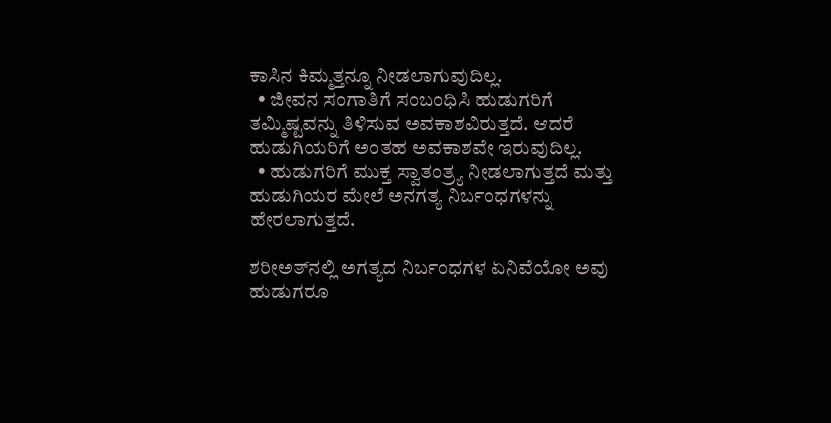ಕಾಸಿನ ಕಿಮ್ಮತ್ತನ್ನೂ ನೀಡಲಾಗುವುದಿಲ್ಲ.
  • ಜೀವನ ಸಂಗಾತಿಗೆ ಸಂಬಂಧಿಸಿ ಹುಡುಗರಿಗೆ ತಮ್ಮಿಷ್ಟವನ್ನು ತಿಳಿಸುವ ಅವಕಾಶವಿರುತ್ತದೆ. ಆದರೆ ಹುಡುಗಿಯರಿಗೆ ಅಂತಹ ಅವಕಾಶವೇ ಇರುವುದಿಲ್ಲ.
  • ಹುಡುಗರಿಗೆ ಮುಕ್ತ ಸ್ವಾತಂತ್ರ್ಯ ನೀಡಲಾಗುತ್ತದೆ ಮತ್ತು ಹುಡುಗಿಯರ ಮೇಲೆ ಅನಗತ್ಯ ನಿರ್ಬಂಧಗಳನ್ನು ಹೇರಲಾಗುತ್ತದೆ.

ಶರೀಅತ್‌ನಲ್ಲಿ ಅಗತ್ಯದ ನಿರ್ಬಂಧಗಳ ಏನಿವೆಯೋ ಅವು ಹುಡುಗರೂ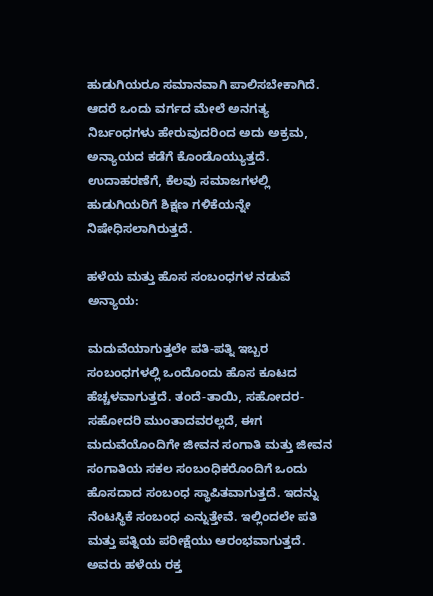ಹುಡುಗಿಯರೂ ಸಮಾನವಾಗಿ ಪಾಲಿಸಬೇಕಾಗಿದೆ. ಆದರೆ ಒಂದು ವರ್ಗದ ಮೇಲೆ ಅನಗತ್ಯ ನಿರ್ಬಂಧಗಳು ಹೇರುವುದರಿಂದ ಅದು ಅಕ್ರಮ, ಅನ್ಯಾಯದ ಕಡೆಗೆ ಕೊಂಡೊಯ್ಯುತ್ತದೆ. ಉದಾಹರಣೆಗೆ, ಕೆಲವು ಸಮಾಜಗಳಲ್ಲಿ ಹುಡುಗಿಯರಿಗೆ ಶಿಕ್ಷಣ ಗಳಿಕೆಯನ್ನೇ ನಿಷೇಧಿಸಲಾಗಿರುತ್ತದೆ.

ಹಳೆಯ ಮತ್ತು ಹೊಸ ಸಂಬಂಧಗಳ ನಡುವೆ ಅನ್ಯಾಯ:

ಮದುವೆಯಾಗುತ್ತಲೇ ಪತಿ-ಪತ್ನಿ ಇಬ್ಬರ ಸಂಬಂಧಗಳಲ್ಲಿ ಒಂದೊಂದು ಹೊಸ ಕೂಟದ ಹೆಚ್ಚಳವಾಗುತ್ತದೆ. ತಂದೆ-ತಾಯಿ, ಸಹೋದರ-ಸಹೋದರಿ ಮುಂತಾದವರಲ್ಲದೆ, ಈಗ ಮದುವೆಯೊಂದಿಗೇ ಜೀವನ ಸಂಗಾತಿ ಮತ್ತು ಜೀವನ ಸಂಗಾತಿಯ ಸಕಲ ಸಂಬಂಧಿಕರೊಂದಿಗೆ ಒಂದು ಹೊಸದಾದ ಸಂಬಂಧ ಸ್ಥಾಪಿತವಾಗುತ್ತದೆ. ಇದನ್ನು ನೆಂಟಸ್ಥಿಕೆ ಸಂಬಂಧ ಎನ್ನುತ್ತೇವೆ. ಇಲ್ಲಿಂದಲೇ ಪತಿ ಮತ್ತು ಪತ್ನಿಯ ಪರೀಕ್ಷೆಯು ಆರಂಭವಾಗುತ್ತದೆ. ಅವರು ಹಳೆಯ ರಕ್ತ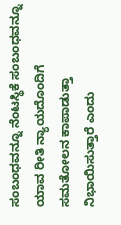ಸಂಬಂಧವನ್ನೂ ನೆಂಟಸ್ಥಿಕೆ ಸಂಬಂಧವನ್ನೂ ಯಾವ ರೀತಿ ನ್ಯಾಯದೊಂದಿಗೆ ಸಮತೋಲನ ಕಾಪಾಡುತ್ತಾ ನಿಭಾಯಿಸುತ್ತಾರೆ ಎಂದು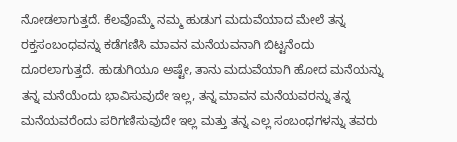ನೋಡಲಾಗುತ್ತದೆ. ಕೆಲವೊಮ್ಮೆ ನಮ್ಮ ಹುಡುಗ ಮದುವೆಯಾದ ಮೇಲೆ ತನ್ನ ರಕ್ತಸಂಬಂಧವನ್ನು ಕಡೆಗಣಿಸಿ ಮಾವನ ಮನೆಯವನಾಗಿ ಬಿಟ್ಟನೆಂದು ದೂರಲಾಗುತ್ತದೆ. ಹುಡುಗಿಯೂ ಅಷ್ಟೇ, ತಾನು ಮದುವೆಯಾಗಿ ಹೋದ ಮನೆಯನ್ನು ತನ್ನ ಮನೆಯೆಂದು ಭಾವಿಸುವುದೇ ಇಲ್ಲ, ತನ್ನ ಮಾವನ ಮನೆಯವರನ್ನು ತನ್ನ ಮನೆಯವರೆಂದು ಪರಿಗಣಿಸುವುದೇ ಇಲ್ಲ ಮತ್ತು ತನ್ನ ಎಲ್ಲ ಸಂಬಂಧಗಳನ್ನು ತವರು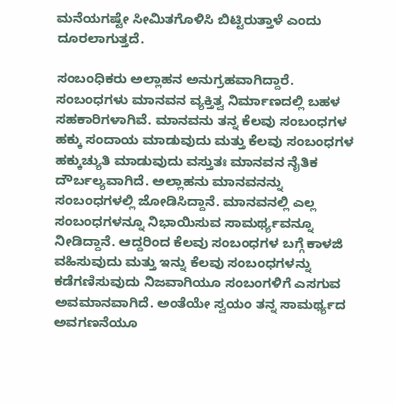ಮನೆಯಗಷ್ಟೇ ಸೀಮಿತಗೊಳಿಸಿ ಬಿಟ್ಟಿರುತ್ತಾಳೆ ಎಂದು ದೂರಲಾಗುತ್ತದೆ.

ಸಂಬಂಧಿಕರು ಅಲ್ಲಾಹನ ಅನುಗ್ರಹವಾಗಿದ್ದಾರೆ. ಸಂಬಂಧಗಳು ಮಾನವನ ವ್ಯಕ್ತಿತ್ವ ನಿರ್ಮಾಣದಲ್ಲಿ ಬಹಳ ಸಹಕಾರಿಗಳಾಗಿವೆ. ಮಾನವನು ತನ್ನ ಕೆಲವು ಸಂಬಂಧಗಳ ಹಕ್ಕು ಸಂದಾಯ ಮಾಡುವುದು ಮತ್ತು ಕೆಲವು ಸಂಬಂಧಗಳ ಹಕ್ಕುಚ್ಯುತಿ ಮಾಡುವುದು ವಸ್ತುತಃ ಮಾನವನ ನೈತಿಕ ದೌರ್ಬಲ್ಯವಾಗಿದೆ. ಅಲ್ಲಾಹನು ಮಾನವನನ್ನು ಸಂಬಂಧಗಳಲ್ಲಿ ಜೋಡಿಸಿದ್ದಾನೆ. ಮಾನವನಲ್ಲಿ ಎಲ್ಲ ಸಂಬಂಧಗಳನ್ನೂ ನಿಭಾಯಿಸುವ ಸಾಮರ್ಥ್ಯವನ್ನೂ ನೀಡಿದ್ದಾನೆ. ಆದ್ದರಿಂದ ಕೆಲವು ಸಂಬಂಧಗಳ ಬಗ್ಗೆ ಕಾಳಜಿ ವಹಿಸುವುದು ಮತ್ತು ಇನ್ನು ಕೆಲವು ಸಂಬಂಧಗಳನ್ನು ಕಡೆಗಣಿಸುವುದು ನಿಜವಾಗಿಯೂ ಸಂಬಂಗಳಿಗೆ ಎಸಗುವ ಅವಮಾನವಾಗಿದೆ. ಅಂತೆಯೇ ಸ್ವಯಂ ತನ್ನ ಸಾಮರ್ಥ್ಯದ ಅವಗಣನೆಯೂ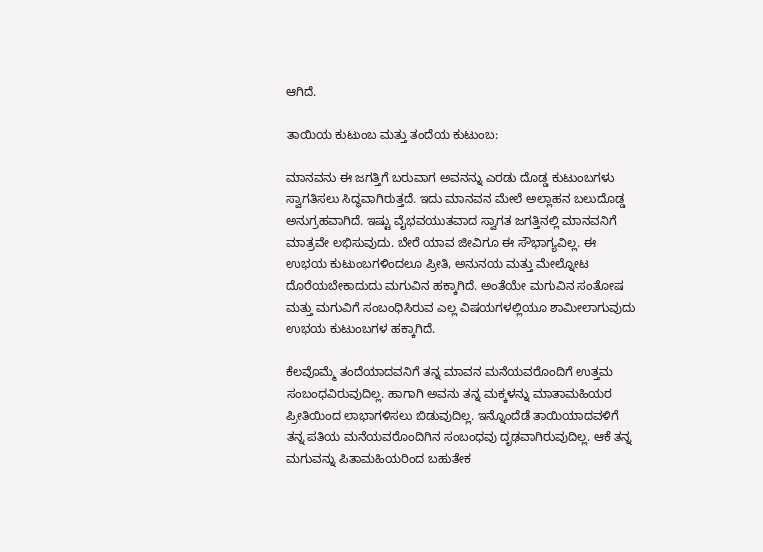ಆಗಿದೆ.

ತಾಯಿಯ ಕುಟುಂಬ ಮತ್ತು ತಂದೆಯ ಕುಟುಂಬ:

ಮಾನವನು ಈ ಜಗತ್ತಿಗೆ ಬರುವಾಗ ಅವನನ್ನು ಎರಡು ದೊಡ್ಡ ಕುಟುಂಬಗಳು ಸ್ವಾಗತಿಸಲು ಸಿದ್ಧವಾಗಿರುತ್ತದೆ. ಇದು ಮಾನವನ ಮೇಲೆ ಅಲ್ಲಾಹನ ಬಲುದೊಡ್ಡ ಅನುಗ್ರಹವಾಗಿದೆ. ಇಷ್ಟು ವೈಭವಯುತವಾದ ಸ್ವಾಗತ ಜಗತ್ತಿನಲ್ಲಿ ಮಾನವನಿಗೆ ಮಾತ್ರವೇ ಲಭಿಸುವುದು. ಬೇರೆ ಯಾವ ಜೀವಿಗೂ ಈ ಸೌಭಾಗ್ಯವಿಲ್ಲ. ಈ ಉಭಯ ಕುಟುಂಬಗಳಿಂದಲೂ ಪ್ರೀತಿ, ಅನುನಯ ಮತ್ತು ಮೇಲ್ನೋಟ ದೊರೆಯಬೇಕಾದುದು ಮಗುವಿನ ಹಕ್ಕಾಗಿದೆ. ಅಂತೆಯೇ ಮಗುವಿನ ಸಂತೋಷ ಮತ್ತು ಮಗುವಿಗೆ ಸಂಬಂಧಿಸಿರುವ ಎಲ್ಲ ವಿಷಯಗಳಲ್ಲಿಯೂ ಶಾಮೀಲಾಗುವುದು ಉಭಯ ಕುಟುಂಬಗಳ ಹಕ್ಕಾಗಿದೆ.

ಕೆಲವೊಮ್ಮೆ ತಂದೆಯಾದವನಿಗೆ ತನ್ನ ಮಾವನ ಮನೆಯವರೊಂದಿಗೆ ಉತ್ತಮ ಸಂಬಂಧವಿರುವುದಿಲ್ಲ. ಹಾಗಾಗಿ ಅವನು ತನ್ನ ಮಕ್ಕಳನ್ನು ಮಾತಾಮಹಿಯರ ಪ್ರೀತಿಯಿಂದ ಲಾಭಾಗಳಿಸಲು ಬಿಡುವುದಿಲ್ಲ. ಇನ್ನೊಂದೆಡೆ ತಾಯಿಯಾದವಳಿಗೆ ತನ್ನ ಪತಿಯ ಮನೆಯವರೊಂದಿಗಿನ ಸಂಬಂಧವು ದೃಢವಾಗಿರುವುದಿಲ್ಲ. ಆಕೆ ತನ್ನ ಮಗುವನ್ನು ಪಿತಾಮಹಿಯರಿಂದ ಬಹುತೇಕ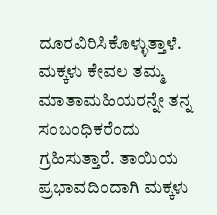ದೂರವಿರಿಸಿಕೊಳ್ಳುತ್ತಾಳೆ. ಮಕ್ಕಳು ಕೇವಲ ತಮ್ಮ ಮಾತಾಮಹಿಯರನ್ನೇ ತನ್ನ ಸಂಬಂಧಿಕರೆಂದು ಗ್ರಹಿಸುತ್ತಾರೆ. ತಾಯಿಯ ಪ್ರಭಾವದಿಂದಾಗಿ ಮಕ್ಕಳು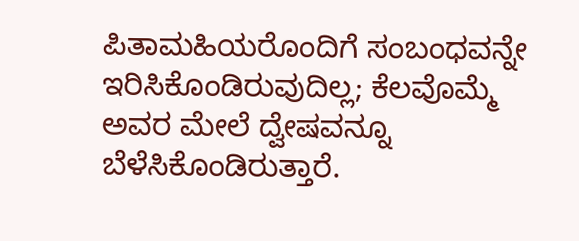ಪಿತಾಮಹಿಯರೊಂದಿಗೆ ಸಂಬಂಧವನ್ನೇ ಇರಿಸಿಕೊಂಡಿರುವುದಿಲ್ಲ; ಕೆಲವೊಮ್ಮೆ ಅವರ ಮೇಲೆ ದ್ವೇಷವನ್ನೂ ಬೆಳೆಸಿಕೊಂಡಿರುತ್ತಾರೆ.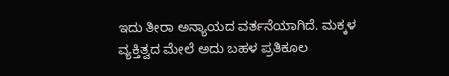ಇದು ತೀರಾ ಅನ್ಯಾಯದ ವರ್ತನೆಯಾಗಿದೆ. ಮಕ್ಕಳ ವ್ಯಕ್ತಿತ್ವದ ಮೇಲೆ ಅದು ಬಹಳ ಪ್ರತಿಕೂಲ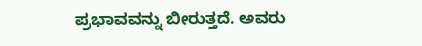ಪ್ರಭಾವವನ್ನು ಬೀರುತ್ತದೆ. ಅವರು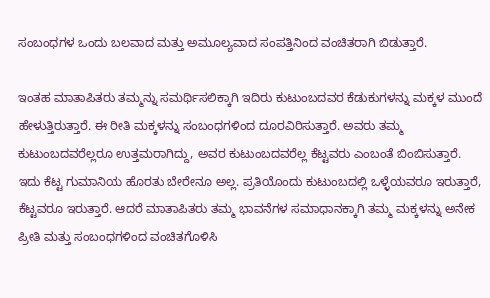ಸಂಬಂಧಗಳ ಒಂದು ಬಲವಾದ ಮತ್ತು ಅಮೂಲ್ಯವಾದ ಸಂಪತ್ತಿನಿಂದ ವಂಚಿತರಾಗಿ ಬಿಡುತ್ತಾರೆ.

ಇಂತಹ ಮಾತಾಪಿತರು ತಮ್ಮನ್ನು ಸಮರ್ಥಿಸಲಿಕ್ಕಾಗಿ ಇದಿರು ಕುಟುಂಬದವರ ಕೆಡುಕುಗಳನ್ನು ಮಕ್ಕಳ ಮುಂದೆ ಹೇಳುತ್ತಿರುತ್ತಾರೆ. ಈ ರೀತಿ ಮಕ್ಕಳನ್ನು ಸಂಬಂಧಗಳಿಂದ ದೂರವಿರಿಸುತ್ತಾರೆ. ಅವರು ತಮ್ಮ ಕುಟುಂಬದವರೆಲ್ಲರೂ ಉತ್ತಮರಾಗಿದ್ದು, ಅವರ ಕುಟುಂಬದವರೆಲ್ಲ ಕೆಟ್ಟವರು ಎಂಬಂತೆ ಬಿಂಬಿಸುತ್ತಾರೆ. ಇದು ಕೆಟ್ಟ ಗುಮಾನಿಯ ಹೊರತು ಬೇರೇನೂ ಅಲ್ಲ. ಪ್ರತಿಯೊಂದು ಕುಟುಂಬದಲ್ಲಿ ಒಳ್ಳೆಯವರೂ ಇರುತ್ತಾರೆ, ಕೆಟ್ಟವರೂ ಇರುತ್ತಾರೆ. ಆದರೆ ಮಾತಾಪಿತರು ತಮ್ಮ ಭಾವನೆಗಳ ಸಮಾಧಾನಕ್ಕಾಗಿ ತಮ್ಮ ಮಕ್ಕಳನ್ನು ಅನೇಕ ಪ್ರೀತಿ ಮತ್ತು ಸಂಬಂಧಗಳಿಂದ ವಂಚಿತಗೊಳಿಸಿ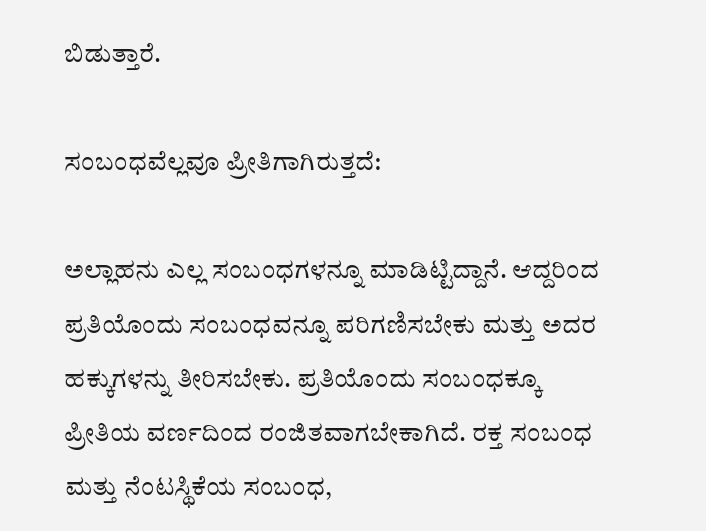ಬಿಡುತ್ತಾರೆ.

ಸಂಬಂಧವೆಲ್ಲವೂ ಪ್ರೀತಿಗಾಗಿರುತ್ತದೆ:

ಅಲ್ಲಾಹನು ಎಲ್ಲ ಸಂಬಂಧಗಳನ್ನೂ ಮಾಡಿಟ್ಟಿದ್ದಾನೆ. ಆದ್ದರಿಂದ ಪ್ರತಿಯೊಂದು ಸಂಬಂಧವನ್ನೂ ಪರಿಗಣಿಸಬೇಕು ಮತ್ತು ಅದರ ಹಕ್ಕುಗಳನ್ನು ತೀರಿಸಬೇಕು. ಪ್ರತಿಯೊಂದು ಸಂಬಂಧಕ್ಕೂ ಪ್ರೀತಿಯ ವರ್ಣದಿಂದ ರಂಜಿತವಾಗಬೇಕಾಗಿದೆ. ರಕ್ತ ಸಂಬಂಧ ಮತ್ತು ನೆಂಟಸ್ಥಿಕೆಯ ಸಂಬಂಧ,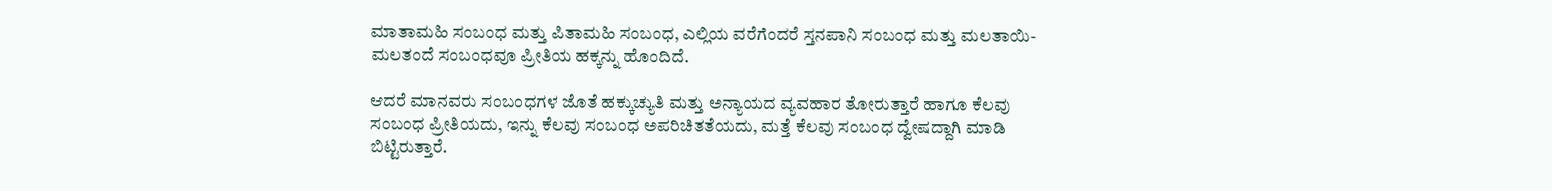ಮಾತಾಮಹಿ ಸಂಬಂಧ ಮತ್ತು ಪಿತಾಮಹಿ ಸಂಬಂಧ, ಎಲ್ಲಿಯ ವರೆಗೆಂದರೆ ಸ್ತನಪಾನಿ ಸಂಬಂಧ ಮತ್ತು ಮಲತಾಯಿ-ಮಲತಂದೆ ಸಂಬಂಧವೂ ಪ್ರೀತಿಯ ಹಕ್ಕನ್ನು ಹೊಂದಿದೆ.

ಆದರೆ ಮಾನವರು ಸಂಬಂಧಗಳ ಜೊತೆ ಹಕ್ಕುಚ್ಯುತಿ ಮತ್ತು ಅನ್ಯಾಯದ ವ್ಯವಹಾರ ತೋರುತ್ತಾರೆ ಹಾಗೂ ಕೆಲವು ಸಂಬಂಧ ಪ್ರೀತಿಯದು, ಇನ್ನು ಕೆಲವು ಸಂಬಂಧ ಅಪರಿಚಿತತೆಯದು, ಮತ್ತೆ ಕೆಲವು ಸಂಬಂಧ ದ್ವೇಷದ್ದಾಗಿ ಮಾಡಿ ಬಿಟ್ಟಿರುತ್ತಾರೆ.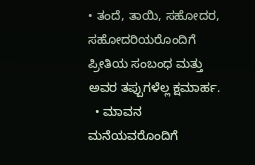• ತಂದೆ, ತಾಯಿ, ಸಹೋದರ, ಸಹೋದರಿಯರೊಂದಿಗೆ ಪ್ರೀತಿಯ ಸಂಬಂಧ ಮತ್ತು ಅವರ ತಪ್ಪುಗಳೆಲ್ಲ ಕ್ಷಮಾರ್ಹ.
  • ಮಾವನ ಮನೆಯವರೊಂದಿಗೆ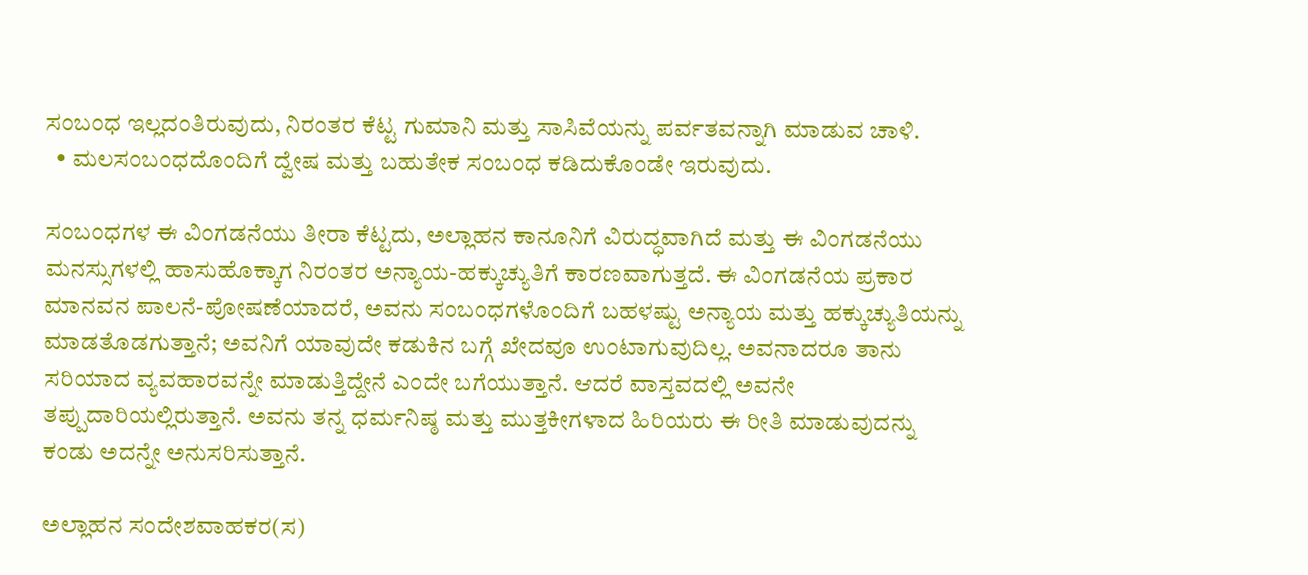ಸಂಬಂಧ ಇಲ್ಲದಂತಿರುವುದು, ನಿರಂತರ ಕೆಟ್ಟ ಗುಮಾನಿ ಮತ್ತು ಸಾಸಿವೆಯನ್ನು ಪರ್ವತವನ್ನಾಗಿ ಮಾಡುವ ಚಾಳಿ.
  • ಮಲಸಂಬಂಧದೊಂದಿಗೆ ದ್ವೇಷ ಮತ್ತು ಬಹುತೇಕ ಸಂಬಂಧ ಕಡಿದುಕೊಂಡೇ ಇರುವುದು.

ಸಂಬಂಧಗಳ ಈ ವಿಂಗಡನೆಯು ತೀರಾ ಕೆಟ್ಟದು, ಅಲ್ಲಾಹನ ಕಾನೂನಿಗೆ ವಿರುದ್ಧವಾಗಿದೆ ಮತ್ತು ಈ ವಿಂಗಡನೆಯು ಮನಸ್ಸುಗಳಲ್ಲಿ ಹಾಸುಹೊಕ್ಕಾಗ ನಿರಂತರ ಅನ್ಯಾಯ-ಹಕ್ಕುಚ್ಯುತಿಗೆ ಕಾರಣವಾಗುತ್ತದೆ. ಈ ವಿಂಗಡನೆಯ ಪ್ರಕಾರ ಮಾನವನ ಪಾಲನೆ-ಪೋಷಣೆಯಾದರೆ, ಅವನು ಸಂಬಂಧಗಳೊಂದಿಗೆ ಬಹಳಷ್ಟು ಅನ್ಯಾಯ ಮತ್ತು ಹಕ್ಕುಚ್ಯುತಿಯನ್ನು ಮಾಡತೊಡಗುತ್ತಾನೆ; ಅವನಿಗೆ ಯಾವುದೇ ಕಡುಕಿನ ಬಗ್ಗೆ ಖೇದವೂ ಉಂಟಾಗುವುದಿಲ್ಲ. ಅವನಾದರೂ ತಾನು ಸರಿಯಾದ ವ್ಯವಹಾರವನ್ನೇ ಮಾಡುತ್ತಿದ್ದೇನೆ ಎಂದೇ ಬಗೆಯುತ್ತಾನೆ. ಆದರೆ ವಾಸ್ತವದಲ್ಲಿ ಅವನೇ ತಪ್ಪುದಾರಿಯಲ್ಲಿರುತ್ತಾನೆ. ಅವನು ತನ್ನ ಧರ್ಮನಿಷ್ಠ ಮತ್ತು ಮುತ್ತಕೀಗಳಾದ ಹಿರಿಯರು ಈ ರೀತಿ ಮಾಡುವುದನ್ನು ಕಂಡು ಅದನ್ನೇ ಅನುಸರಿಸುತ್ತಾನೆ.

ಅಲ್ಲಾಹನ ಸಂದೇಶವಾಹಕರ(ಸ)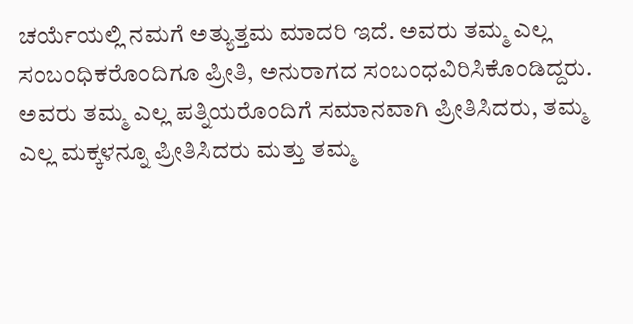ಚರ್ಯೆಯಲ್ಲಿ ನಮಗೆ ಅತ್ಯುತ್ತಮ ಮಾದರಿ ಇದೆ. ಅವರು ತಮ್ಮ ಎಲ್ಲ ಸಂಬಂಧಿಕರೊಂದಿಗೂ ಪ್ರೀತಿ, ಅನುರಾಗದ ಸಂಬಂಧವಿರಿಸಿಕೊಂಡಿದ್ದರು. ಅವರು ತಮ್ಮ ಎಲ್ಲ ಪತ್ನಿಯರೊಂದಿಗೆ ಸಮಾನವಾಗಿ ಪ್ರೀತಿಸಿದರು, ತಮ್ಮ ಎಲ್ಲ ಮಕ್ಕಳನ್ನೂ ಪ್ರೀತಿಸಿದರು ಮತ್ತು ತಮ್ಮ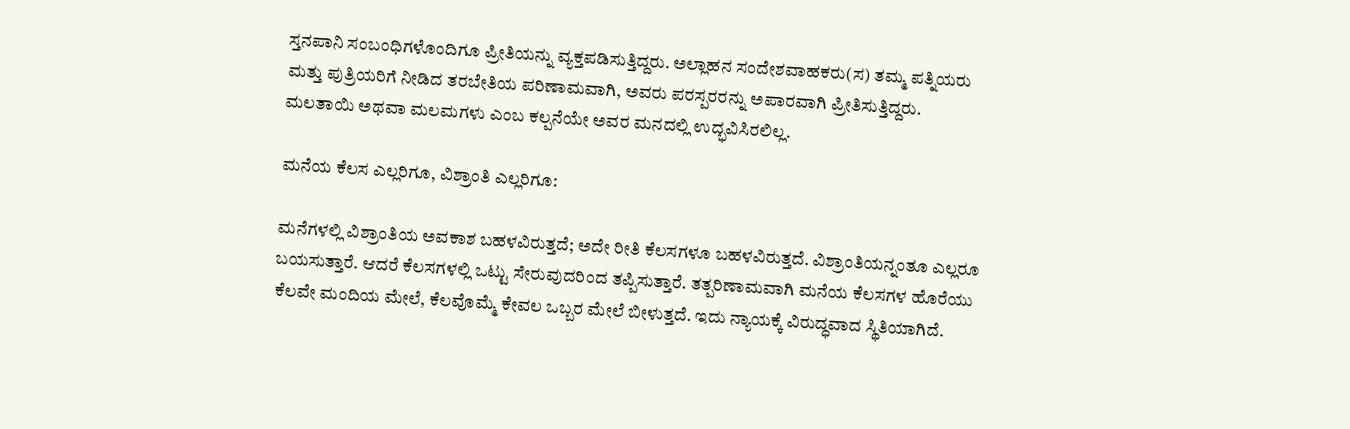ಸ್ತನಪಾನಿ ಸಂಬಂಧಿಗಳೊಂದಿಗೂ ಪ್ರೀತಿಯನ್ನು ವ್ಯಕ್ತಪಡಿಸುತ್ತಿದ್ದರು. ಅಲ್ಲಾಹನ ಸಂದೇಶವಾಹಕರು(ಸ) ತಮ್ಮ ಪತ್ನಿಯರು ಮತ್ತು ಪುತ್ರಿಯರಿಗೆ ನೀಡಿದ ತರಬೇತಿಯ ಪರಿಣಾಮವಾಗಿ, ಅವರು ಪರಸ್ಪರರನ್ನು ಅಪಾರವಾಗಿ ಪ್ರೀತಿಸುತ್ತಿದ್ದರು. ಮಲತಾಯಿ ಅಥವಾ ಮಲಮಗಳು ಎಂಬ ಕಲ್ಪನೆಯೇ ಅವರ ಮನದಲ್ಲಿ ಉದ್ಭವಿಸಿರಲಿಲ್ಲ.

ಮನೆಯ ಕೆಲಸ ಎಲ್ಲರಿಗೂ, ವಿಶ್ರಾಂತಿ ಎಲ್ಲರಿಗೂ:

ಮನೆಗಳಲ್ಲಿ ವಿಶ್ರಾಂತಿಯ ಅವಕಾಶ ಬಹಳವಿರುತ್ತದೆ; ಅದೇ ರೀತಿ ಕೆಲಸಗಳೂ ಬಹಳವಿರುತ್ತದೆ. ವಿಶ್ರಾಂತಿಯನ್ನಂತೂ ಎಲ್ಲರೂ ಬಯಸುತ್ತಾರೆ. ಆದರೆ ಕೆಲಸಗಳಲ್ಲಿ ಒಟ್ಟು ಸೇರುವುದರಿಂದ ತಪ್ಪಿಸುತ್ತಾರೆ. ತತ್ಪರಿಣಾಮವಾಗಿ ಮನೆಯ ಕೆಲಸಗಳ ಹೊರೆಯು ಕೆಲವೇ ಮಂದಿಯ ಮೇಲೆ, ಕೆಲವೊಮ್ಮೆ ಕೇವಲ ಒಬ್ಬರ ಮೇಲೆ ಬೀಳುತ್ತದೆ. ಇದು ನ್ಯಾಯಕ್ಕೆ ವಿರುದ್ಧವಾದ ಸ್ಥಿತಿಯಾಗಿದೆ.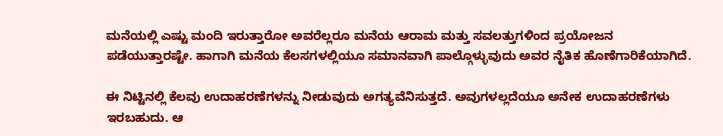ಮನೆಯಲ್ಲಿ ಎಷ್ಟು ಮಂದಿ ಇರುತ್ತಾರೋ ಅವರೆಲ್ಲರೂ ಮನೆಯ ಆರಾಮ ಮತ್ತು ಸವಲತ್ತುಗಳಿಂದ ಪ್ರಯೋಜನ ಪಡೆಯುತ್ತಾರಷ್ಟೇ. ಹಾಗಾಗಿ ಮನೆಯ ಕೆಲಸಗಳಲ್ಲಿಯೂ ಸಮಾನವಾಗಿ ಪಾಲ್ಗೊಳ್ಳುವುದು ಅವರ ನೈತಿಕ ಹೊಣೆಗಾರಿಕೆಯಾಗಿದೆ.

ಈ ನಿಟ್ಟಿನಲ್ಲಿ ಕೆಲವು ಉದಾಹರಣೆಗಳನ್ನು ನೀಡುವುದು ಅಗತ್ಯವೆನಿಸುತ್ತದೆ. ಅವುಗಳಲ್ಲದೆಯೂ ಅನೇಕ ಉದಾಹರಣೆಗಳು ಇರಬಹುದು. ಆ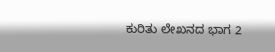ಕುರಿತು ಲೇಖನದ ಭಾಗ 2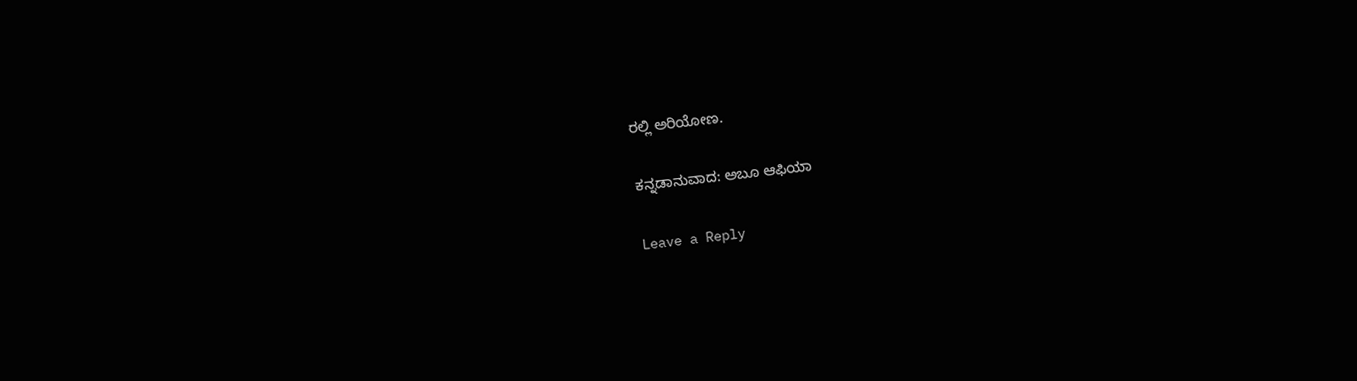ರಲ್ಲಿ ಅರಿಯೋಣ.

ಕನ್ನಡಾನುವಾದ: ಅಬೂ ಆಫಿಯಾ

Leave a Reply